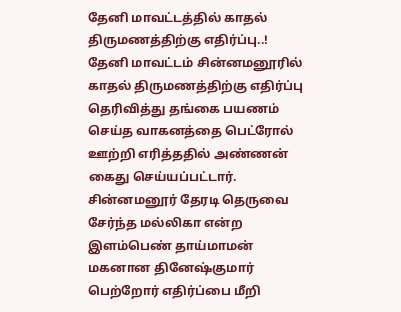தேனி மாவட்டத்தில் காதல் திருமணத்திற்கு எதிர்ப்பு..!
தேனி மாவட்டம் சின்னமனூரில் காதல் திருமணத்திற்கு எதிர்ப்பு தெரிவித்து தங்கை பயணம் செய்த வாகனத்தை பெட்ரோல் ஊற்றி எரித்ததில் அண்ணன் கைது செய்யப்பட்டார்.
சின்னமனூர் தேரடி தெருவை சேர்ந்த மல்லிகா என்ற இளம்பெண் தாய்மாமன் மகனான தினேஷ்குமார் பெற்றோர் எதிர்ப்பை மீறி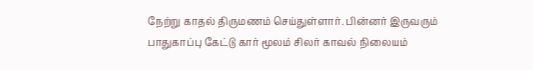நேற்று காதல் திருமணம் செய்துள்ளார். பின்னர் இருவரும் பாதுகாப்பு கேட்டு கார் மூலம் சிலர் காவல் நிலையம்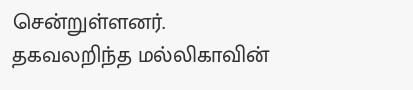சென்றுள்ளனர்.
தகவலறிந்த மல்லிகாவின்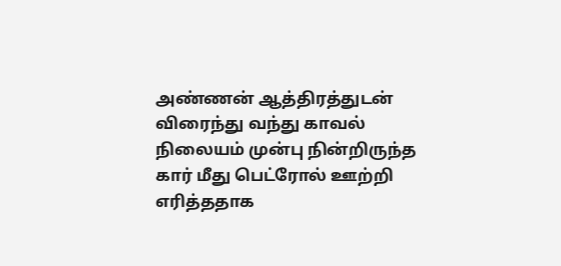அண்ணன் ஆத்திரத்துடன் விரைந்து வந்து காவல் நிலையம் முன்பு நின்றிருந்த கார் மீது பெட்ரோல் ஊற்றி எரித்ததாக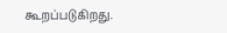கூறப்படுகிறது.